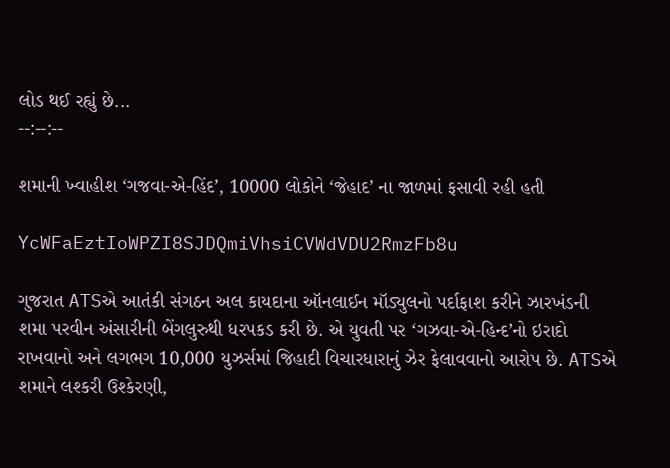લોડ થઈ રહ્યું છે...
--:--:--

શમાની ખ્વાહીશ ‘ગજવા-એ-હિંદ’, 10000 લોકોને ‘જેહાદ’ ના જાળમાં ફસાવી રહી હતી

YcWFaEztIoWPZI8SJDQmiVhsiCVWdVDU2RmzFb8u

ગુજરાત ATSએ આતંકી સંગઠન અલ કાયદાના ઑનલાઈન મૉડ્યુલનો પર્દાફાશ કરીને ઝારખંડની શમા પરવીન અંસારીની બેંગલુરુથી ધરપકડ કરી છે. એ યુવતી પર ‘ગઝવા-એ-હિન્દ’નો ઇરાદો રાખવાનો અને લગભગ 10,000 યુઝર્સમાં જિહાદી વિચારધારાનું ઝેર ફેલાવવાનો આરોપ છે. ATSએ શમાને લશ્કરી ઉશ્કેરણી,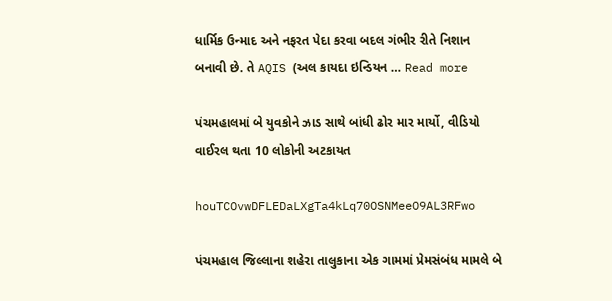ધાર્મિક ઉન્માદ અને નફરત પેદા કરવા બદલ ગંભીર રીતે નિશાન બનાવી છે. તે AQIS (અલ કાયદા ઇન્ડિયન … Read more

પંચમહાલમાં બે યુવકોને ઝાડ સાથે બાંધી ઢોર માર માર્યો, વીડિયો વાઈરલ થતા 10 લોકોની અટકાયત

houTCOvwDFLEDaLXgTa4kLq70OSNMeeO9AL3RFwo

પંચમહાલ જિલ્લાના શહેરા તાલુકાના એક ગામમાં પ્રેમસંબંધ મામલે બે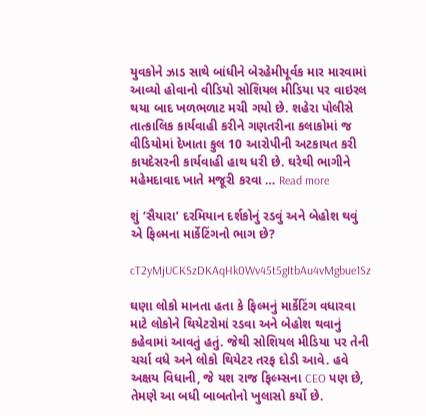યુવકોને ઝાડ સાથે બાંધીને બેરહેમીપૂર્વક માર મારવામાં આવ્યો હોવાનો વીડિયો સોશિયલ મીડિયા પર વાઇરલ થયા બાદ ખળભળાટ મચી ગયો છે. શહેરા પોલીસે તાત્કાલિક કાર્યવાહી કરીને ગણતરીના કલાકોમાં જ વીડિયોમાં દેખાતા કુલ 10 આરોપીની અટકાયત કરી કાયદેસરની કાર્યવાહી હાથ ધરી છે. ઘરેથી ભાગીને મહેમદાવાદ ખાતે મજૂરી કરવા … Read more

શું ‘સૈયારા’ દરમિયાન દર્શકોનું રડવું અને બેહોશ થવું એ ફિલ્મના માર્કેટિંગનો ભાગ છે?

cT2yMjUCKSzDKAqHk0Wv45t5gItbAu4vMgbue1Sz

ઘણા લોકો માનતા હતા કે ફિલ્મનું માર્કેટિંગ વધારવા માટે લોકોને થિયેટરોમાં રડવા અને બેહોશ થવાનું કહેવામાં આવતું હતું. જેથી સોશિયલ મીડિયા પર તેની ચર્ચા વધે અને લોકો થિયેટર તરફ દોડી આવે. હવે અક્ષય વિધાની, જે યશ રાજ ફિલ્મ્સના CEO પણ છે, તેમણે આ બધી બાબતોનો ખુલાસો કર્યો છે.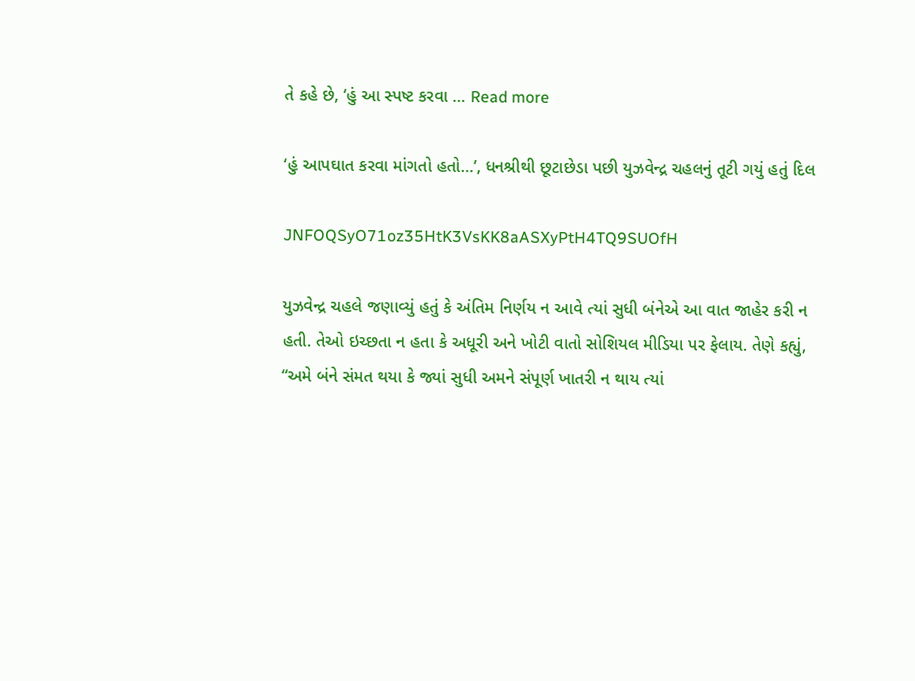તે કહે છે, ‘હું આ સ્પષ્ટ કરવા … Read more

‘હું આપઘાત કરવા માંગતો હતો…’, ધનશ્રીથી છૂટાછેડા પછી યુઝવેન્દ્ર ચહલનું તૂટી ગયું હતું દિલ

JNFOQSyO71oz35HtK3VsKK8aASXyPtH4TQ9SUOfH

યુઝવેન્દ્ર ચહલે જણાવ્યું હતું કે અંતિમ નિર્ણય ન આવે ત્યાં સુધી બંનેએ આ વાત જાહેર કરી ન હતી. તેઓ ઇચ્છતા ન હતા કે અધૂરી અને ખોટી વાતો સોશિયલ મીડિયા પર ફેલાય. તેણે કહ્યું, “અમે બંને સંમત થયા કે જ્યાં સુધી અમને સંપૂર્ણ ખાતરી ન થાય ત્યાં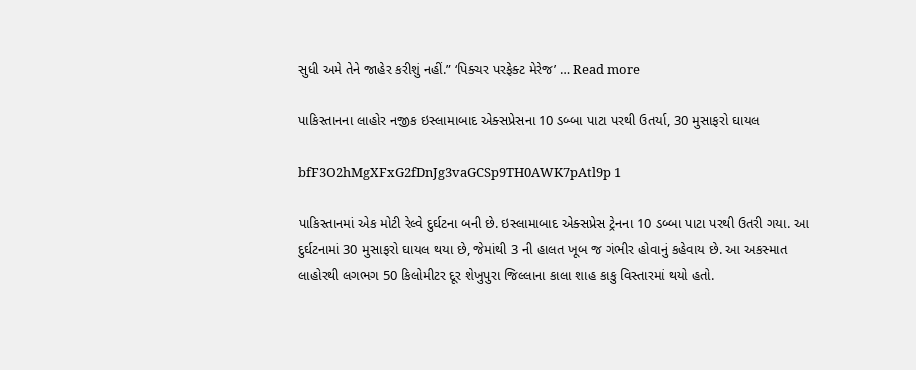સુધી અમે તેને જાહેર કરીશું નહીં.” ‘પિક્ચર પરફેક્ટ મેરેજ’ … Read more

પાકિસ્તાનના લાહોર નજીક ઇસ્લામાબાદ એક્સપ્રેસના 10 ડબ્બા પાટા પરથી ઉતર્યા, 30 મુસાફરો ઘાયલ

bfF3O2hMgXFxG2fDnJg3vaGCSp9TH0AWK7pAtl9p 1

પાકિસ્તાનમાં એક મોટી રેલ્વે દુર્ઘટના બની છે. ઇસ્લામાબાદ એક્સપ્રેસ ટ્રેનના 10 ડબ્બા પાટા પરથી ઉતરી ગયા. આ દુર્ઘટનામાં 30 મુસાફરો ઘાયલ થયા છે, જેમાંથી 3 ની હાલત ખૂબ જ ગંભીર હોવાનું કહેવાય છે. આ અકસ્માત લાહોરથી લગભગ 50 કિલોમીટર દૂર શેખુપુરા જિલ્લાના કાલા શાહ કાકુ વિસ્તારમાં થયો હતો.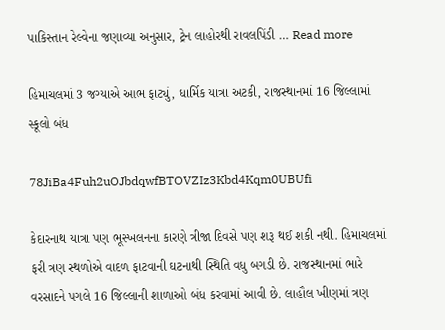પાકિસ્તાન રેલ્વેના જણાવ્યા અનુસાર, ટ્રેન લાહોરથી રાવલપિંડી … Read more

હિમાચલમાં 3 જગ્યાએ આભ ફાટ્યું, ધાર્મિક યાત્રા અટકી, રાજસ્થાનમાં 16 જિલ્લામાં સ્કૂલો બંધ

78JiBa4Fuh2uOJbdqwfBTOVZIz3Kbd4Kqm0UBUfi

કેદારનાથ યાત્રા પણ ભૂસ્ખલનના કારણે ત્રીજા દિવસે પણ શરૂ થઈ શકી નથી. હિમાચલમાં ફરી ત્રણ સ્થળોએ વાદળ ફાટવાની ઘટનાથી સ્થિતિ વધુ બગડી છે. રાજસ્થાનમાં ભારે વરસાદને પગલે 16 જિલ્લાની શાળાઓ બંધ કરવામાં આવી છે. લાહૌલ ખીણમાં ત્રણ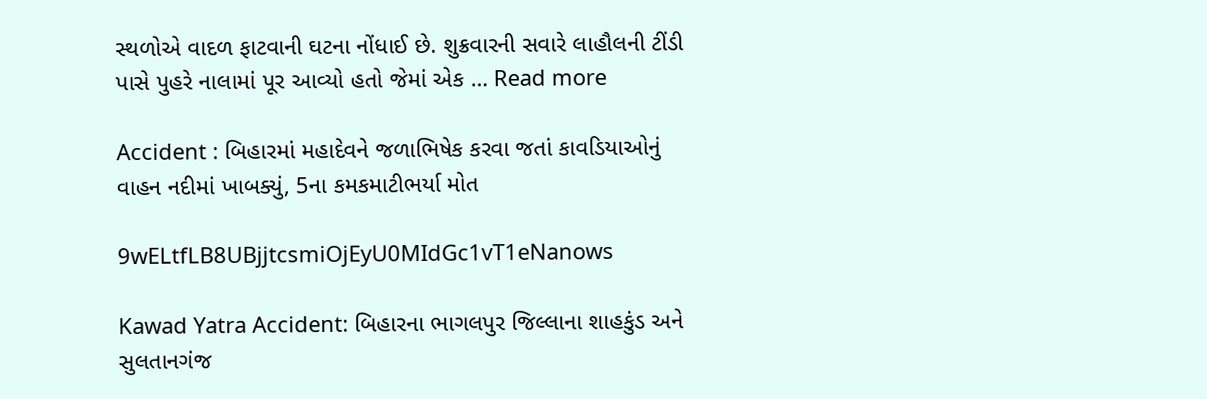સ્થળોએ વાદળ ફાટવાની ઘટના નોંધાઈ છે. શુક્રવારની સવારે લાહૌલની ટીંડી પાસે પુહરે નાલામાં પૂર આવ્યો હતો જેમાં એક … Read more

Accident : બિહારમાં મહાદેવને જળાભિષેક કરવા જતાં કાવડિયાઓનું વાહન નદીમાં ખાબક્યું, 5ના કમકમાટીભર્યા મોત

9wELtfLB8UBjjtcsmiOjEyU0MIdGc1vT1eNanows

Kawad Yatra Accident: બિહારના ભાગલપુર જિલ્લાના શાહકુંડ અને સુલતાનગંજ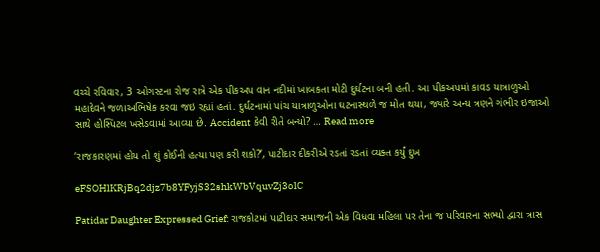વચ્ચે રવિવાર, 3 ઓગસ્ટના રોજ રાત્રે એક પીકઅપ વાન નદીમાં ખાબકતા મોટી દુર્ઘટના બની હતી. આ પીકઅપમાં કાવડ યાત્રાળુઓ મહાદેવને જળાઅભિષેક કરવા જઇ રહ્યાં હતાં. દુર્ઘટનામાં પાંચ યાત્રાળુઓના ઘટનાસ્થળે જ મોત થયા, જ્યારે અન્ય ત્રણને ગંભીર ઇજાઓ સાથે હોસ્પિટલ ખસેડવામાં આવ્યા છે. Accident કેવી રીતે બન્યો? … Read more

‘રાજકારણમાં હોય તો શું કોઈની હત્યા પણ કરી શકો?’, પાટીદાર દીકરીએ રડતાં રડતાં વ્યક્ત કર્યું દુખ

eFSOHlKRjBq2djz7b8YFyjS32shkWbVquvZj3olC

Patidar Daughter Expressed Grief: રાજકોટમાં પાટીદાર સમાજની એક વિધવા મહિલા પર તેના જ પરિવારના સભ્યો દ્વારા ત્રાસ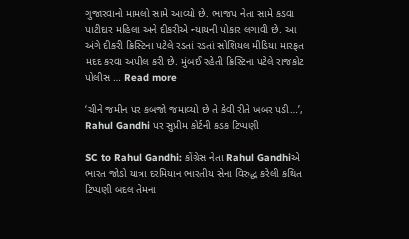ગુજારવાનો મામલો સામે આવ્યો છે. ભાજપ નેતા સામે કડવા પાટીદાર મહિલા અને દીકરીએ ન્યાયની પોકાર લગાવી છે. આ અંગે દીકરી ક્રિસ્ટિના પટેલે રડતાં રડતાં સોશિયલ મીડિયા મારફત મદદ કરવા અપીલ કરી છે. મુંબઈ રહેતી ક્રિસ્ટિના પટેલે રાજકોટ પોલીસ … Read more

‘ચીને જમીન પર કબજો જમાવ્યો છે તે કેવી રીતે ખબર પડી…’, Rahul Gandhi પર સુપ્રીમ કોર્ટની કડક ટિપ્પણી

SC to Rahul Gandhi: કોંગ્રેસ નેતા Rahul Gandhiએ ભારત જોડો યાત્રા દરમિયાન ભારતીય સેના વિરુદ્ધ કરેલી કથિત ટિપ્પણી બદલ તેમના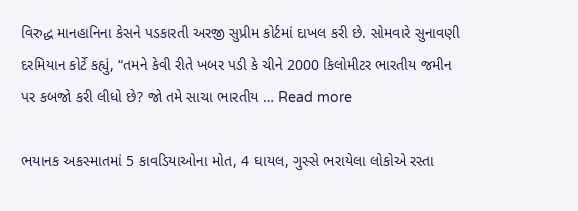વિરુદ્ધ માનહાનિના કેસને પડકારતી અરજી સુપ્રીમ કોર્ટમાં દાખલ કરી છે. સોમવારે સુનાવણી દરમિયાન કોર્ટે કહ્યું, “તમને કેવી રીતે ખબર પડી કે ચીને 2000 કિલોમીટર ભારતીય જમીન પર કબજો કરી લીધો છે? જો તમે સાચા ભારતીય … Read more

ભયાનક અકસ્માતમાં 5 કાવડિયાઓના મોત, 4 ઘાયલ, ગુસ્સે ભરાયેલા લોકોએ રસ્તા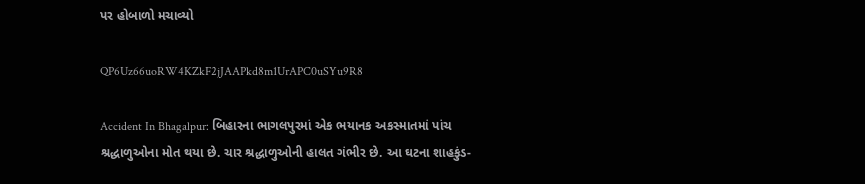પર હોબાળો મચાવ્યો

QP6Uz66uoRW4KZkF2jJAAPkd8m1UrAPC0uSYu9R8

Accident In Bhagalpur: બિહારના ભાગલપુરમાં એક ભયાનક અકસ્માતમાં પાંચ શ્રદ્ધાળુઓના મોત થયા છે. ચાર શ્રદ્ધાળુઓની હાલત ગંભીર છે. આ ઘટના શાહકુંડ-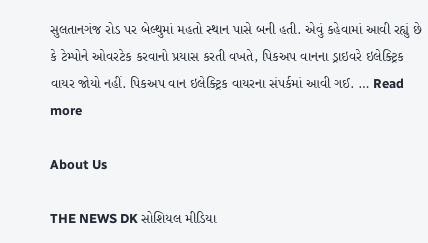સુલતાનગંજ રોડ પર બેલ્થુમાં મહતો સ્થાન પાસે બની હતી. એવું કહેવામાં આવી રહ્યું છે કે ટેમ્પોને ઓવરટેક કરવાનો પ્રયાસ કરતી વખતે, પિકઅપ વાનના ડ્રાઇવરે ઇલેક્ટ્રિક વાયર જોયો નહીં. પિકઅપ વાન ઇલેક્ટ્રિક વાયરના સંપર્કમાં આવી ગઈ. … Read more

About Us

THE NEWS DK સોશિયલ મીડિયા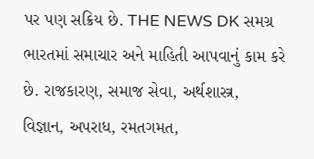પર પણ સક્રિય છે. THE NEWS DK સમગ્ર ભારતમાં સમાચાર અને માહિતી આપવાનું કામ કરે છે. રાજકારણ, સમાજ સેવા, અર્થશાસ્ત્ર, વિજ્ઞાન, અપરાધ, રમતગમત,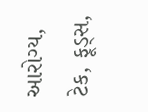આરોગ્ય, ટેક, ફૂડ્સ,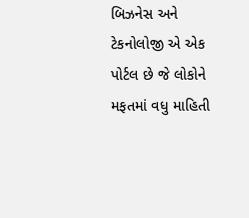બિઝનેસ અને ટેકનોલોજી એ એક પોર્ટલ છે જે લોકોને મફતમાં વધુ માહિતી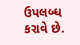ઉપલબ્ધ કરાવે છે.